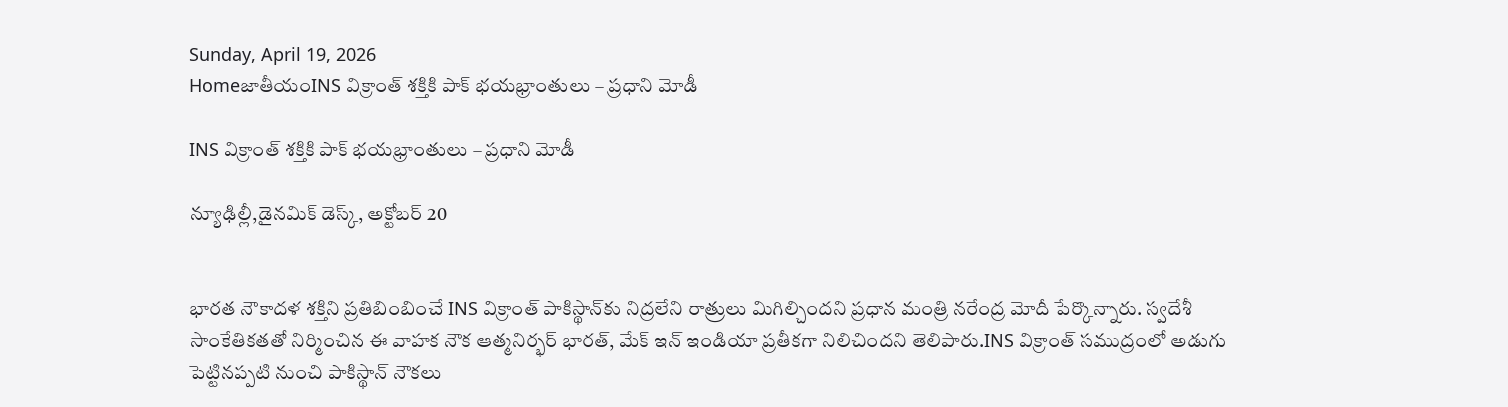Sunday, April 19, 2026
HomeజాతీయంINS విక్రాంత్‌ శక్తికి పాక్‌ భయభ్రాంతులు – ప్రధాని మోడీ

INS విక్రాంత్‌ శక్తికి పాక్‌ భయభ్రాంతులు – ప్రధాని మోడీ

న్యూఢిల్లీ,డైనమిక్ డెస్క్, అక్టోబర్ 20


భారత నౌకాదళ శక్తిని ప్రతిబింబించే INS విక్రాంత్‌ పాకిస్థాన్‌కు నిద్రలేని రాత్రులు మిగిల్చిందని ప్రధాన మంత్రి నరేంద్ర మోదీ పేర్కొన్నారు. స్వదేశీ సాంకేతికతతో నిర్మించిన ఈ వాహక నౌక ఆత్మనిర్భర్‌ భారత్‌, మేక్‌ ఇన్‌ ఇండియా ప్రతీకగా నిలిచిందని తెలిపారు.INS విక్రాంత్‌ సముద్రంలో అడుగు పెట్టినప్పటి నుంచి పాకిస్థాన్‌ నౌకలు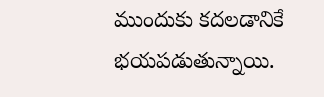ముందుకు కదలడానికే భయపడుతున్నాయి.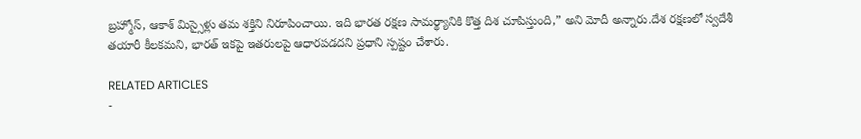బ్రహ్మోస్‌, ఆకాశ్‌ మిస్సైళ్లు తమ శక్తిని నిరూపించాయి. ఇది భారత రక్షణ సామర్థ్యానికి కొత్త దిశ చూపిస్తుంది,” అని మోదీ అన్నారు.దేశ రక్షణలో స్వదేశీ తయారీ కీలకమని, భారత్‌ ఇకపై ఇతరులపై ఆధారపడదని ప్రధాని స్పష్టం చేశారు.

RELATED ARTICLES
-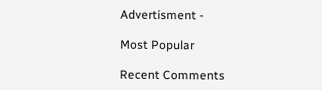Advertisment -

Most Popular

Recent Comments